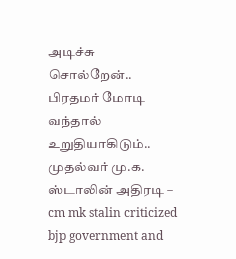அடிச்சு சொல்றேன்.. பிரதமர் மோடி வந்தால் உறுதியாகிடும்.. முதல்வர் மு.க. ஸ்டாலின் அதிரடி – cm mk stalin criticized bjp government and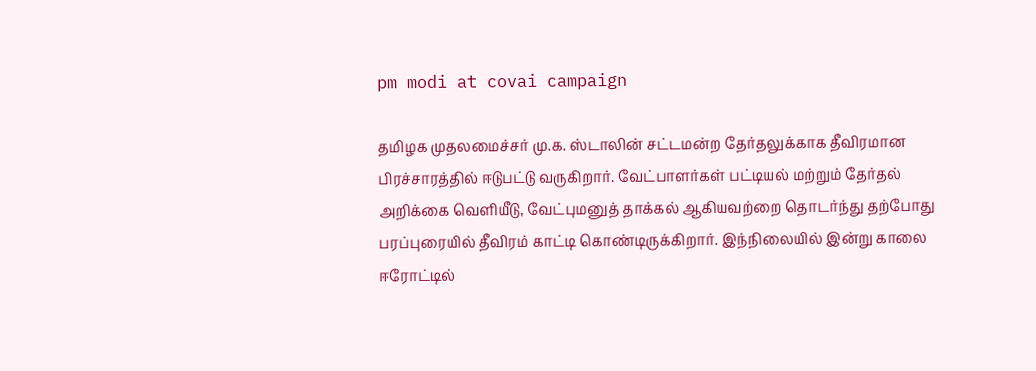pm modi at covai campaign

தமிழக முதலமைச்சர் மு.க. ஸ்டாலின் சட்டமன்ற தேர்தலுக்காக தீவிரமான பிரச்சாரத்தில் ஈடுபட்டு வருகிறார். வேட்பாளர்கள் பட்டியல் மற்றும் தேர்தல் அறிக்கை வெளியீடு, வேட்புமனுத் தாக்கல் ஆகியவற்றை தொடர்ந்து தற்போது பரப்புரையில் தீவிரம் காட்டி கொண்டிருக்கிறார். இந்நிலையில் இன்று காலை ஈரோட்டில்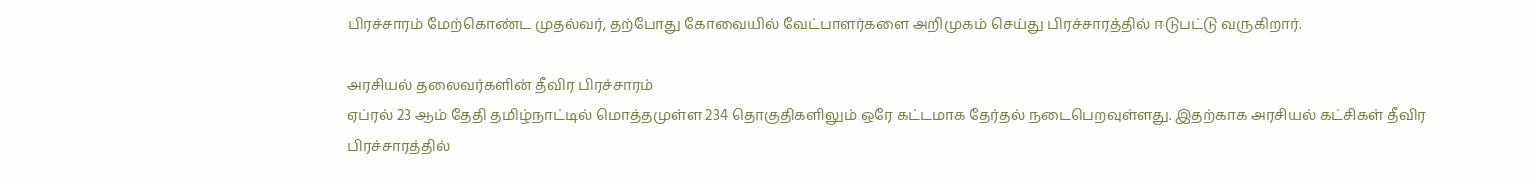பிரச்சாரம் மேற்கொண்ட முதல்வர், தற்போது கோவையில் வேட்பாளர்களை அறிமுகம் செய்து பிரச்சாரத்தில் ஈடுபட்டு வருகிறார்.

அரசியல் தலைவர்களின் தீவிர பிரச்சாரம்
ஏப்ரல் 23 ஆம் தேதி தமிழ்நாட்டில் மொத்தமுள்ள 234 தொகுதிகளிலும் ஒரே கட்டமாக தேர்தல் நடைபெறவுள்ளது. இதற்காக அரசியல் கட்சிகள் தீவிர பிரச்சாரத்தில்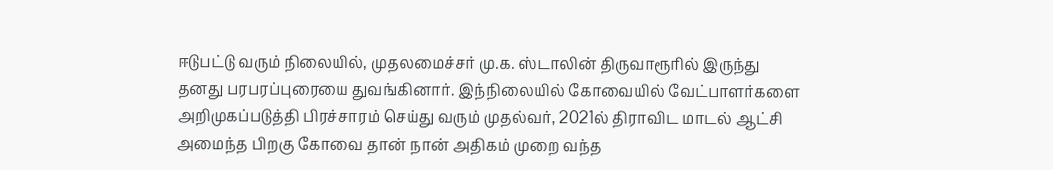ஈடுபட்டு வரும் நிலையில், முதலமைச்சர் மு.க. ஸ்டாலின் திருவாரூரில் இருந்து தனது பரபரப்புரையை துவங்கினார். இந்நிலையில் கோவையில் வேட்பாளர்களை அறிமுகப்படுத்தி பிரச்சாரம் செய்து வரும் முதல்வர், 2021ல் திராவிட மாடல் ஆட்சி அமைந்த பிறகு கோவை தான் நான் அதிகம் முறை வந்த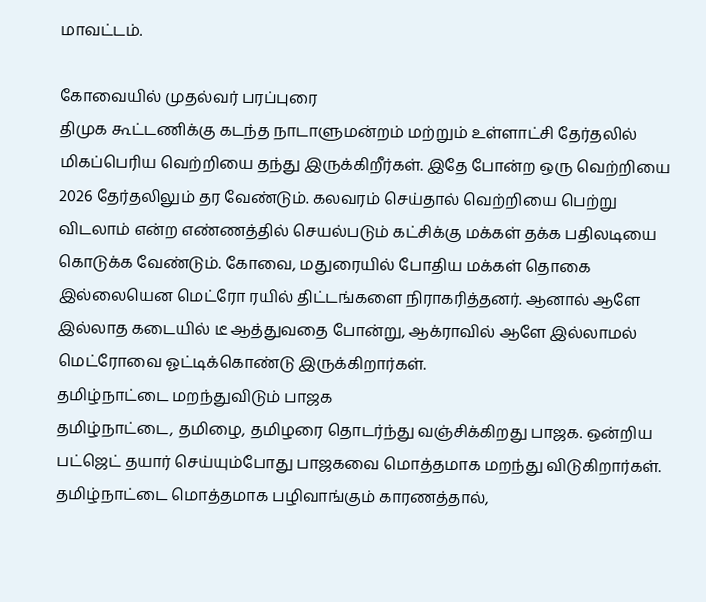மாவட்டம்.

கோவையில் முதல்வர் பரப்புரை
திமுக கூட்டணிக்கு கடந்த நாடாளுமன்றம் மற்றும் உள்ளாட்சி தேர்தலில் மிகப்பெரிய வெற்றியை தந்து இருக்கிறீர்கள். இதே போன்ற ஒரு வெற்றியை 2026 தேர்தலிலும் தர வேண்டும். கலவரம் செய்தால் வெற்றியை பெற்று விடலாம் என்ற எண்ணத்தில் செயல்படும் கட்சிக்கு மக்கள் தக்க பதிலடியை கொடுக்க வேண்டும். கோவை, மதுரையில் போதிய மக்கள் தொகை இல்லையென மெட்ரோ ரயில் திட்டங்களை நிராகரித்தனர். ஆனால் ஆளே இல்லாத கடையில் டீ ஆத்துவதை போன்று, ஆக்ராவில் ஆளே இல்லாமல் மெட்ரோவை ஓட்டிக்கொண்டு இருக்கிறார்கள்.
தமிழ்நாட்டை மறந்துவிடும் பாஜக
தமிழ்நாட்டை, தமிழை, தமிழரை தொடர்ந்து வஞ்சிக்கிறது பாஜக. ஒன்றிய பட்ஜெட் தயார் செய்யும்போது பாஜகவை மொத்தமாக மறந்து விடுகிறார்கள். தமிழ்நாட்டை மொத்தமாக பழிவாங்கும் காரணத்தால்,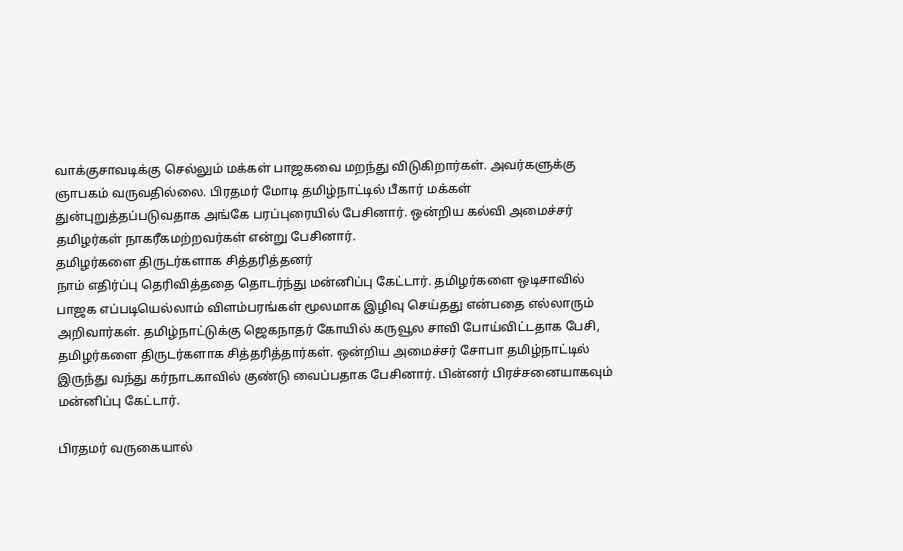வாக்குசாவடிக்கு செல்லும் மக்கள் பாஜகவை மறந்து விடுகிறார்கள். அவர்களுக்கு ஞாபகம் வருவதில்லை. பிரதமர் மோடி தமிழ்நாட்டில் பீகார் மக்கள் துன்புறுத்தப்படுவதாக அங்கே பரப்புரையில் பேசினார். ஒன்றிய கல்வி அமைச்சர் தமிழர்கள் நாகரீகமற்றவர்கள் என்று பேசினார்.
தமிழர்களை திருடர்களாக சித்தரித்தனர்
நாம் எதிர்ப்பு தெரிவித்ததை தொடர்ந்து மன்னிப்பு கேட்டார். தமிழர்களை ஒடிசாவில் பாஜக எப்படியெல்லாம் விளம்பரங்கள் மூலமாக இழிவு செய்தது என்பதை எல்லாரும் அறிவார்கள். தமிழ்நாட்டுக்கு ஜெகநாதர் கோயில் கருவூல சாவி போய்விட்டதாக பேசி, தமிழர்களை திருடர்களாக சித்தரித்தார்கள். ஒன்றிய அமைச்சர் சோபா தமிழ்நாட்டில் இருந்து வந்து கர்நாடகாவில் குண்டு வைப்பதாக பேசினார். பின்னர் பிரச்சனையாகவும் மன்னிப்பு கேட்டார்.

பிரதமர் வருகையால்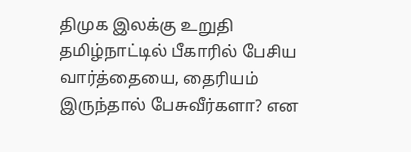திமுக இலக்கு உறுதி
தமிழ்நாட்டில் பீகாரில் பேசிய வார்த்தையை, தைரியம் இருந்தால் பேசுவீர்களா? என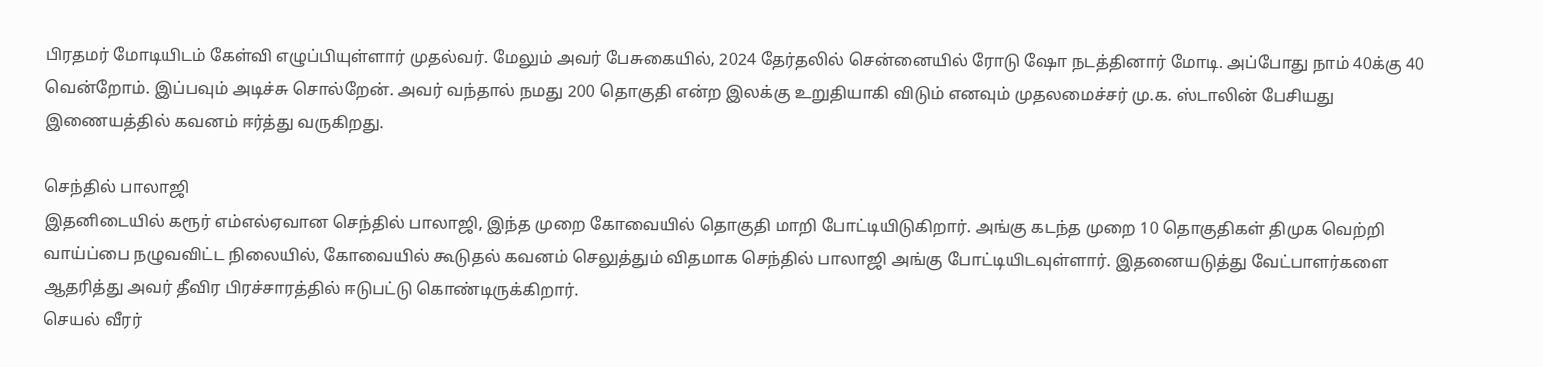பிரதமர் மோடியிடம் கேள்வி எழுப்பியுள்ளார் முதல்வர். மேலும் அவர் பேசுகையில், 2024 தேர்தலில் சென்னையில் ரோடு ஷோ நடத்தினார் மோடி. அப்போது நாம் 40க்கு 40 வென்றோம். இப்பவும் அடிச்சு சொல்றேன். அவர் வந்தால் நமது 200 தொகுதி என்ற இலக்கு உறுதியாகி விடும் எனவும் முதலமைச்சர் மு.க. ஸ்டாலின் பேசியது இணையத்தில் கவனம் ஈர்த்து வருகிறது.

செந்தில் பாலாஜி
இதனிடையில் கரூர் எம்எல்ஏவான செந்தில் பாலாஜி, இந்த முறை கோவையில் தொகுதி மாறி போட்டியிடுகிறார். அங்கு கடந்த முறை 10 தொகுதிகள் திமுக வெற்றி வாய்ப்பை நழுவவிட்ட நிலையில், கோவையில் கூடுதல் கவனம் செலுத்தும் விதமாக செந்தில் பாலாஜி அங்கு போட்டியிடவுள்ளார். இதனையடுத்து வேட்பாளர்களை ஆதரித்து அவர் தீவிர பிரச்சாரத்தில் ஈடுபட்டு கொண்டிருக்கிறார்.
செயல் வீரர்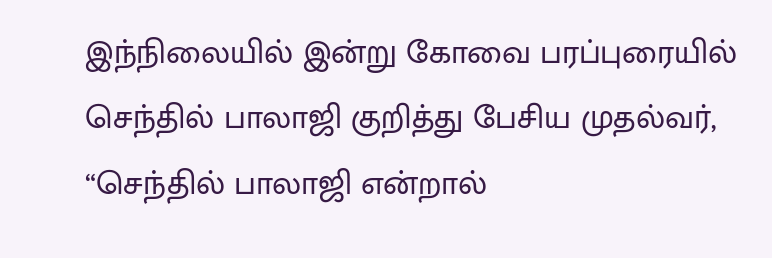இந்நிலையில் இன்று கோவை பரப்புரையில் செந்தில் பாலாஜி குறித்து பேசிய முதல்வர், “செந்தில் பாலாஜி என்றால்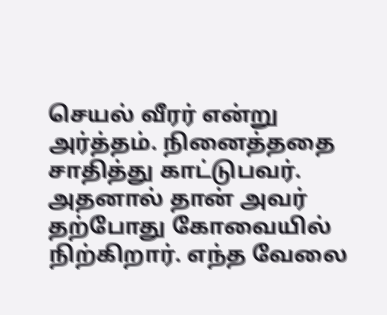செயல் வீரர் என்று அர்த்தம். நினைத்ததை சாதித்து காட்டுபவர். அதனால் தான் அவர் தற்போது கோவையில் நிற்கிறார். எந்த வேலை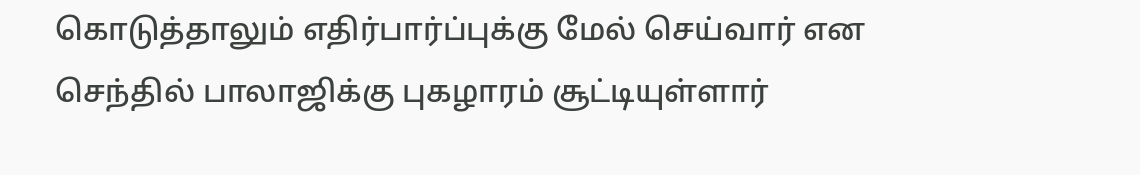கொடுத்தாலும் எதிர்பார்ப்புக்கு மேல் செய்வார் என செந்தில் பாலாஜிக்கு புகழாரம் சூட்டியுள்ளார்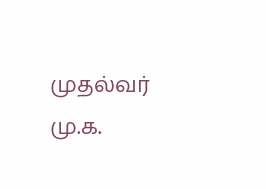முதல்வர் மு.க.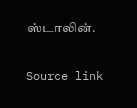ஸ்டாலின்.

Source link